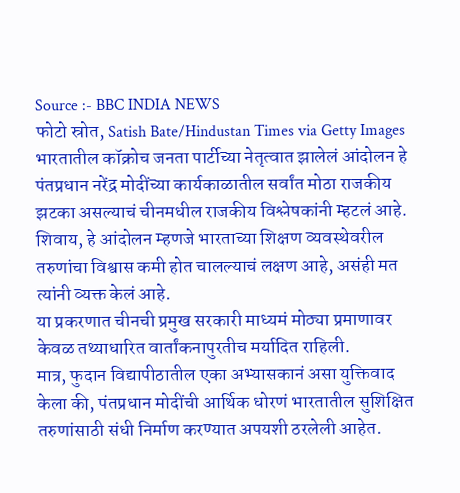Source :- BBC INDIA NEWS
फोटो स्रोत, Satish Bate/Hindustan Times via Getty Images
भारतातील कॉक्रोच जनता पार्टीच्या नेतृत्वात झालेलं आंदोलन हे पंतप्रधान नरेंद्र मोदींच्या कार्यकाळातील सर्वांत मोठा राजकीय झटका असल्याचं चीनमधील राजकीय विश्लेषकांनी म्हटलं आहे.
शिवाय, हे आंदोलन म्हणजे भारताच्या शिक्षण व्यवस्थेवरील तरुणांचा विश्वास कमी होत चालल्याचं लक्षण आहे, असंही मत त्यांनी व्यक्त केलं आहे.
या प्रकरणात चीनची प्रमुख सरकारी माध्यमं मोठ्या प्रमाणावर केवळ तथ्याधारित वार्तांकनापुरतीच मर्यादित राहिली.
मात्र, फुदान विद्यापीठातील एका अभ्यासकानं असा युक्तिवाद केला की, पंतप्रधान मोदींची आर्थिक धोरणं भारतातील सुशिक्षित तरुणांसाठी संधी निर्माण करण्यात अपयशी ठरलेली आहेत.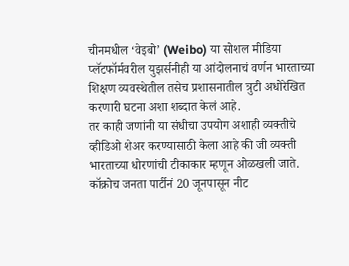चीनमधील ‘वेइबो’ (Weibo) या सोशल मीडिया प्लॅटफॉर्मवरील युझर्सनीही या आंदोलनाचं वर्णन भारताच्या शिक्षण व्यवस्थेतील तसेच प्रशासनातील त्रुटी अधोरेखित करणारी घटना अशा शब्दात केलं आहे.
तर काही जणांनी या संधीचा उपयोग अशाही व्यक्तीचे व्हीडिओ शेअर करण्यासाठी केला आहे की जी व्यक्ती भारताच्या धोरणांची टीकाकार म्हणून ओळखली जाते.
कॉक्रोच जनता पार्टीनं 20 जूनपासून नीट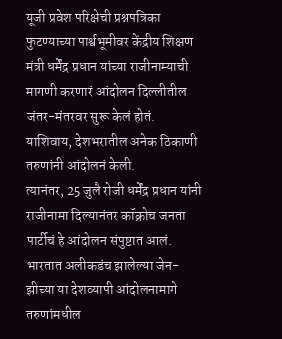यूजी प्रवेश परिक्षेची प्रश्नपत्रिका फुटण्याच्या पार्श्वभूमीवर केंद्रीय शिक्षण मंत्री धर्मेंद्र प्रधान यांच्या राजीनाम्याची मागणी करणारं आंदोलन दिल्लीतील जंतर-मंतरवर सुरू केलं होतं.
याशिवाय, देशभरातील अनेक ठिकाणी तरुणांनी आंदोलनं केली.
त्यानंतर, 25 जुलै रोजी धर्मेंद्र प्रधान यांनी राजीनामा दिल्यानंतर कॉक्रोच जनता पार्टीचं हे आंदोलन संपुष्टात आलं.
भारतात अलीकडंच झालेल्या जेन-झीच्या या देशव्यापी आंदोलनामागे तरुणांमधील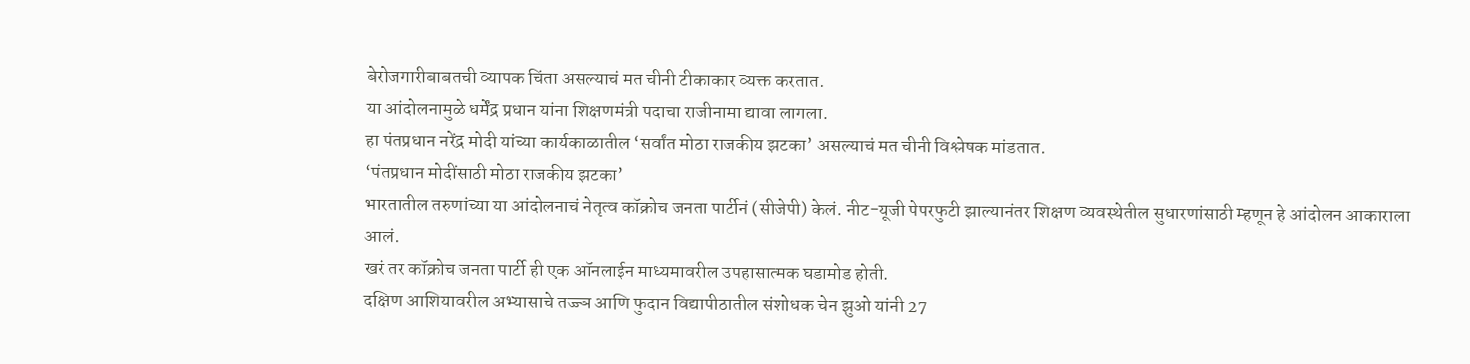बेरोजगारीबाबतची व्यापक चिंता असल्याचं मत चीनी टीकाकार व्यक्त करतात.
या आंदोलनामुळे धर्मेंद्र प्रधान यांना शिक्षणमंत्री पदाचा राजीनामा द्यावा लागला.
हा पंतप्रधान नरेंद्र मोदी यांच्या कार्यकाळातील ‘सर्वांत मोठा राजकीय झटका’ असल्याचं मत चीनी विश्लेषक मांडतात.
‘पंतप्रधान मोदींसाठी मोठा राजकीय झटका’
भारतातील तरुणांच्या या आंदोलनाचं नेतृत्व कॉक्रोच जनता पार्टीनं (सीजेपी) केलं. नीट-यूजी पेपरफुटी झाल्यानंतर शिक्षण व्यवस्थेतील सुधारणांसाठी म्हणून हे आंदोलन आकाराला आलं.
खरं तर कॉक्रोच जनता पार्टी ही एक ऑनलाईन माध्यमावरील उपहासात्मक घडामोड होती.
दक्षिण आशियावरील अभ्यासाचे तज्ज्ञ आणि फुदान विद्यापीठातील संशोधक चेन झुओ यांनी 27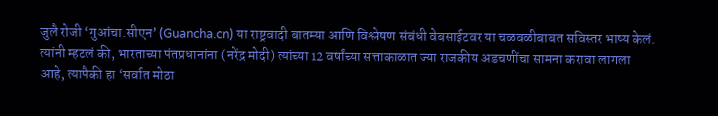जुलै रोजी ‘गुआंचा.सीएन’ (Guancha.cn) या राष्ट्रवादी बातम्या आणि विश्लेषण संबंधी वेबसाईटवर या चळवळीबाबत सविस्तर भाष्य केलं.
त्यांनी म्हटलं की, भारताच्या पंतप्रधानांना (नरेंद्र मोदी) त्यांच्या 12 वर्षांच्या सत्ताकाळात ज्या राजकीय अडचणींचा सामना करावा लागला आहे, त्यापैकी हा ‘सर्वात मोठा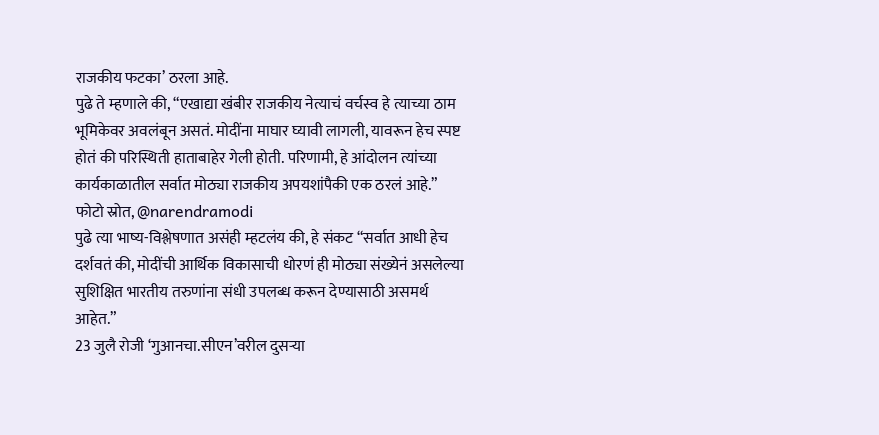राजकीय फटका’ ठरला आहे.
पुढे ते म्हणाले की, “एखाद्या खंबीर राजकीय नेत्याचं वर्चस्व हे त्याच्या ठाम भूमिकेवर अवलंबून असतं. मोदींना माघार घ्यावी लागली, यावरून हेच स्पष्ट होतं की परिस्थिती हाताबाहेर गेली होती. परिणामी, हे आंदोलन त्यांच्या कार्यकाळातील सर्वात मोठ्या राजकीय अपयशांपैकी एक ठरलं आहे.”
फोटो स्रोत, @narendramodi
पुढे त्या भाष्य-विश्लेषणात असंही म्हटलंय की, हे संकट “सर्वात आधी हेच दर्शवतं की, मोदींची आर्थिक विकासाची धोरणं ही मोठ्या संख्येनं असलेल्या सुशिक्षित भारतीय तरुणांना संधी उपलब्ध करून देण्यासाठी असमर्थ आहेत.”
23 जुलै रोजी ‘गुआनचा.सीएन’वरील दुसऱ्या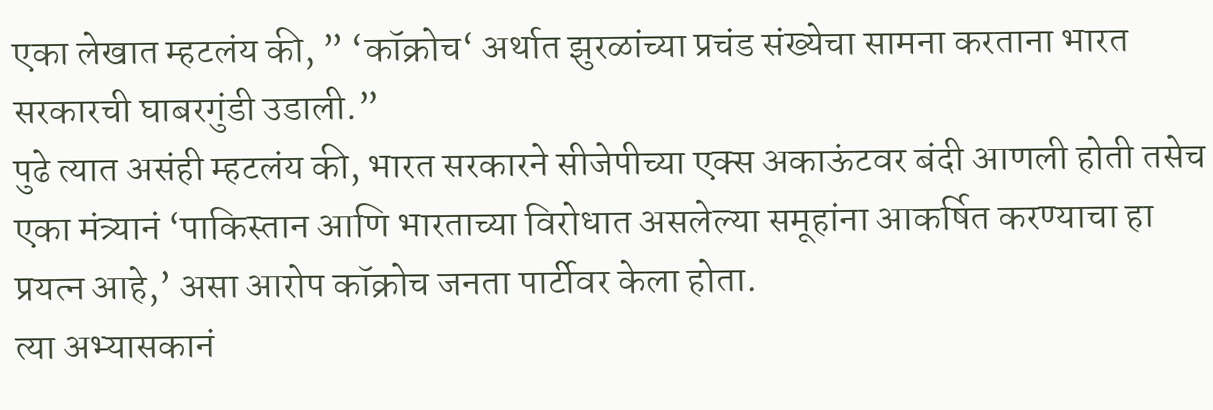एका लेखात म्हटलंय की, ” ‘कॉक्रोच‘ अर्थात झुरळांच्या प्रचंड संख्येचा सामना करताना भारत सरकारची घाबरगुंडी उडाली.”
पुढे त्यात असंही म्हटलंय की, भारत सरकारने सीजेपीच्या एक्स अकाऊंटवर बंदी आणली होती तसेच एका मंत्र्यानं ‘पाकिस्तान आणि भारताच्या विरोधात असलेल्या समूहांना आकर्षित करण्याचा हा प्रयत्न आहे,’ असा आरोप कॉक्रोच जनता पार्टीवर केला होता.
त्या अभ्यासकानं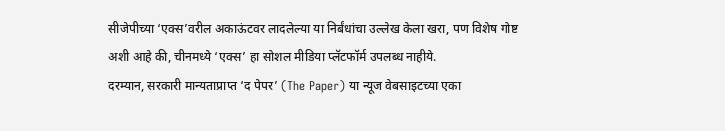सीजेपीच्या ‘एक्स’वरील अकाऊंटवर लादलेल्या या निर्बंधांचा उल्लेख केला खरा, पण विशेष गोष्ट अशी आहे की, चीनमध्ये ‘एक्स’ हा सोशल मीडिया प्लॅटफॉर्म उपलब्ध नाहीये.
दरम्यान, सरकारी मान्यताप्राप्त ‘द पेपर’ (The Paper) या न्यूज वेबसाइटच्या एका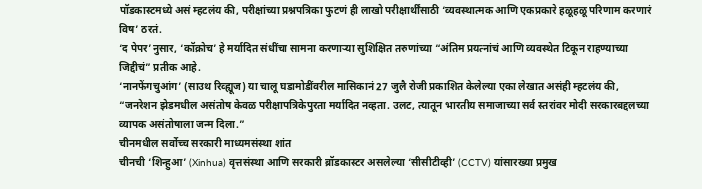पॉडकास्टमध्ये असं म्हटलंय की, परीक्षांच्या प्रश्नपत्रिका फुटणं ही लाखो परीक्षार्थींसाठी ‘व्यवस्थात्मक आणि एकप्रकारे हळूहळू परिणाम करणारं विष’ ठरतं.
‘द पेपर’नुसार, ‘कॉक्रोच’ हे मर्यादित संधींचा सामना करणाऱ्या सुशिक्षित तरुणांच्या “अंतिम प्रयत्नांचं आणि व्यवस्थेत टिकून राहण्याच्या जिद्दीचं” प्रतीक आहे.
‘नानफेंगचुआंग’ (साउथ रिव्ह्यूज) या चालू घडामोडींवरील मासिकानं 27 जुलै रोजी प्रकाशित केलेल्या एका लेखात असंही म्हटलंय की, “जनरेशन झेडमधील असंतोष केवळ परीक्षापत्रिकेपुरता मर्यादित नव्हता. उलट, त्यातून भारतीय समाजाच्या सर्व स्तरांवर मोदी सरकारबद्दलच्या व्यापक असंतोषाला जन्म दिला.”
चीनमधील सर्वोच्च सरकारी माध्यमसंस्था शांत
चीनची ‘शिन्हुआ’ (Xinhua) वृत्तसंस्था आणि सरकारी ब्रॉडकास्टर असलेल्या ‘सीसीटीव्ही’ (CCTV) यांसारख्या प्रमुख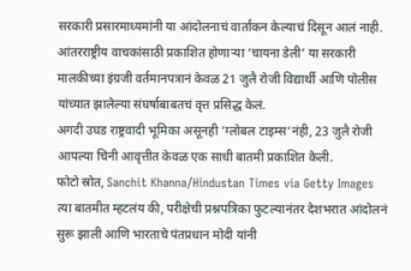सरकारी प्रसारमाध्यमांनी या आंदोलनाचं वार्तांकन केल्याचं दिसून आलं नाही.
आंतरराष्ट्रीय वाचकांसाठी प्रकाशित होणाऱ्या ‘चायना डेली’ या सरकारी मालकीच्या इंग्रजी वर्तमानपत्रानं केवळ 21 जुलै रोजी विद्यार्थी आणि पोलीस यांच्यात झालेल्या संघर्षाबाबतचं वृत्त प्रसिद्ध केलं.
अगदी उघड राष्ट्रवादी भूमिका असूनही ‘ग्लोबल टाइम्स‘नंही, 23 जुलै रोजी आपल्या चिनी आवृत्तीत केवळ एक साधी बातमी प्रकाशित केली.
फोटो स्रोत, Sanchit Khanna/Hindustan Times via Getty Images
त्या बातमीत म्हटलंय की, परीक्षेची प्रश्नपत्रिका फुटल्यानंतर देशभरात आंदोलनं सुरू झाली आणि भारताचे पंतप्रधान मोदी यांनी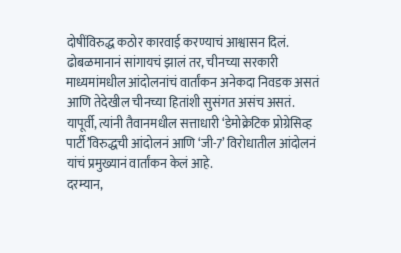दोषींविरुद्ध कठोर कारवाई करण्याचं आश्वासन दिलं.
ढोबळमानानं सांगायचं झालं तर, चीनच्या सरकारी माध्यमांमधील आंदोलनांचं वार्तांकन अनेकदा निवडक असतं आणि तेदेखील चीनच्या हितांशी सुसंगत असंच असतं.
यापूर्वी, त्यांनी तैवानमधील सत्ताधारी ‘डेमोक्रेटिक प्रोग्रेसिव्ह पार्टी’विरुद्धची आंदोलनं आणि ‘जी-7’ विरोधातील आंदोलनं यांचं प्रमुख्यानं वार्तांकन केलं आहे.
दरम्यान,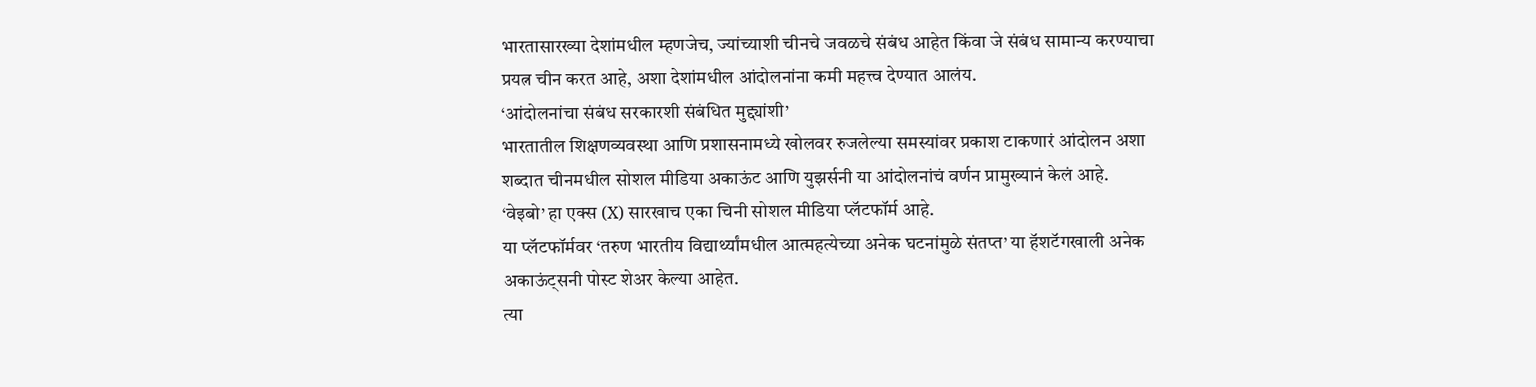भारतासारख्या देशांमधील म्हणजेच, ज्यांच्याशी चीनचे जवळचे संबंध आहेत किंवा जे संबंध सामान्य करण्याचा प्रयत्न चीन करत आहे, अशा देशांमधील आंदोलनांना कमी महत्त्व देण्यात आलंय.
‘आंदोलनांचा संबंध सरकारशी संबंधित मुद्द्यांशी’
भारतातील शिक्षणव्यवस्था आणि प्रशासनामध्ये खोलवर रुजलेल्या समस्यांवर प्रकाश टाकणारं आंदोलन अशा शब्दात चीनमधील सोशल मीडिया अकाऊंट आणि युझर्सनी या आंदोलनांचं वर्णन प्रामुख्यानं केलं आहे.
‘वेइबो’ हा एक्स (X) सारखाच एका चिनी सोशल मीडिया प्लॅटफॉर्म आहे.
या प्लॅटफॉर्मवर ‘तरुण भारतीय विद्यार्थ्यांमधील आत्महत्येच्या अनेक घटनांमुळे संतप्त’ या हॅशटॅगखाली अनेक अकाऊंट्सनी पोस्ट शेअर केल्या आहेत.
त्या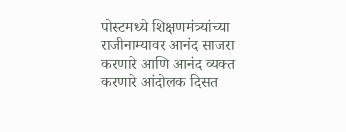पोस्टमध्ये शिक्षणमंत्र्यांच्या राजीनाम्यावर आनंद साजरा करणारे आणि आनंद व्यक्त करणारे आंदोलक दिसत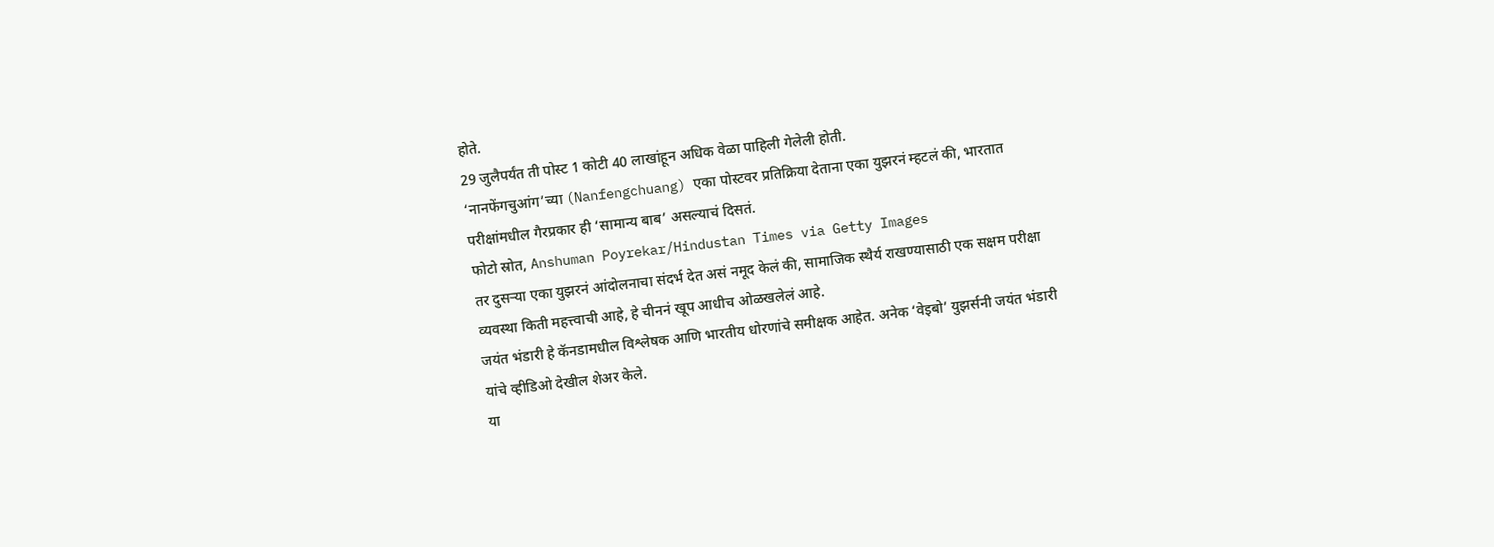होते.
29 जुलैपर्यंत ती पोस्ट 1 कोटी 40 लाखांहून अधिक वेळा पाहिली गेलेली होती.
‘नानफेंगचुआंग’च्या (Nanfengchuang) एका पोस्टवर प्रतिक्रिया देताना एका युझरनं म्हटलं की, भारतात परीक्षांमधील गैरप्रकार ही ‘सामान्य बाब’ असल्याचं दिसतं.
फोटो स्रोत, Anshuman Poyrekar/Hindustan Times via Getty Images
तर दुसऱ्या एका युझरनं आंदोलनाचा संदर्भ देत असं नमूद केलं की, सामाजिक स्थैर्य राखण्यासाठी एक सक्षम परीक्षा व्यवस्था किती महत्त्वाची आहे, हे चीननं खूप आधीच ओळखलेलं आहे.
जयंत भंडारी हे कॅनडामधील विश्लेषक आणि भारतीय धोरणांचे समीक्षक आहेत. अनेक ‘वेइबो’ युझर्सनी जयंत भंडारी यांचे व्हीडिओ देखील शेअर केले.
या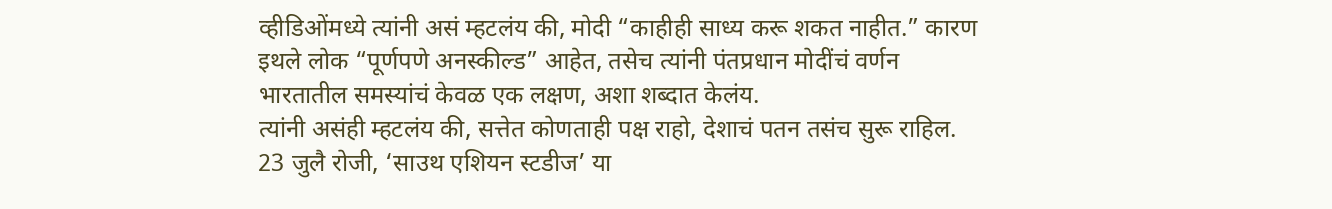व्हीडिओंमध्ये त्यांनी असं म्हटलंय की, मोदी “काहीही साध्य करू शकत नाहीत.” कारण इथले लोक “पूर्णपणे अनस्कील्ड” आहेत, तसेच त्यांनी पंतप्रधान मोदींचं वर्णन भारतातील समस्यांचं केवळ एक लक्षण, अशा शब्दात केलंय.
त्यांनी असंही म्हटलंय की, सत्तेत कोणताही पक्ष राहो, देशाचं पतन तसंच सुरू राहिल.
23 जुलै रोजी, ‘साउथ एशियन स्टडीज’ या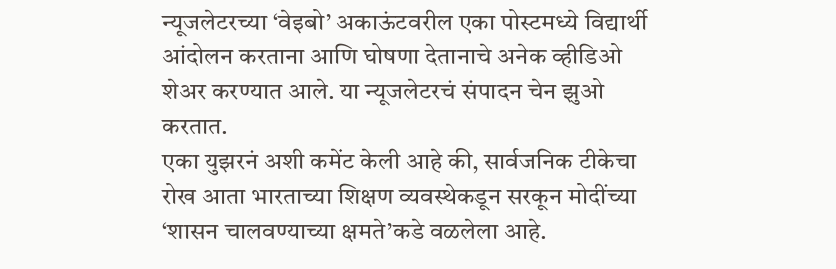न्यूजलेटरच्या ‘वेइबो’ अकाऊंटवरील एका पोस्टमध्ये विद्यार्थी आंदोलन करताना आणि घोषणा देतानाचे अनेक व्हीडिओ शेअर करण्यात आले. या न्यूजलेटरचं संपादन चेन झुओ करतात.
एका युझरनं अशी कमेंट केली आहे की, सार्वजनिक टीकेचा रोख आता भारताच्या शिक्षण व्यवस्थेकडून सरकून मोदींच्या ‘शासन चालवण्याच्या क्षमते’कडे वळलेला आहे.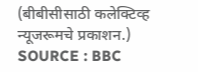(बीबीसीसाठी कलेक्टिव्ह न्यूजरूमचे प्रकाशन.)
SOURCE : BBC